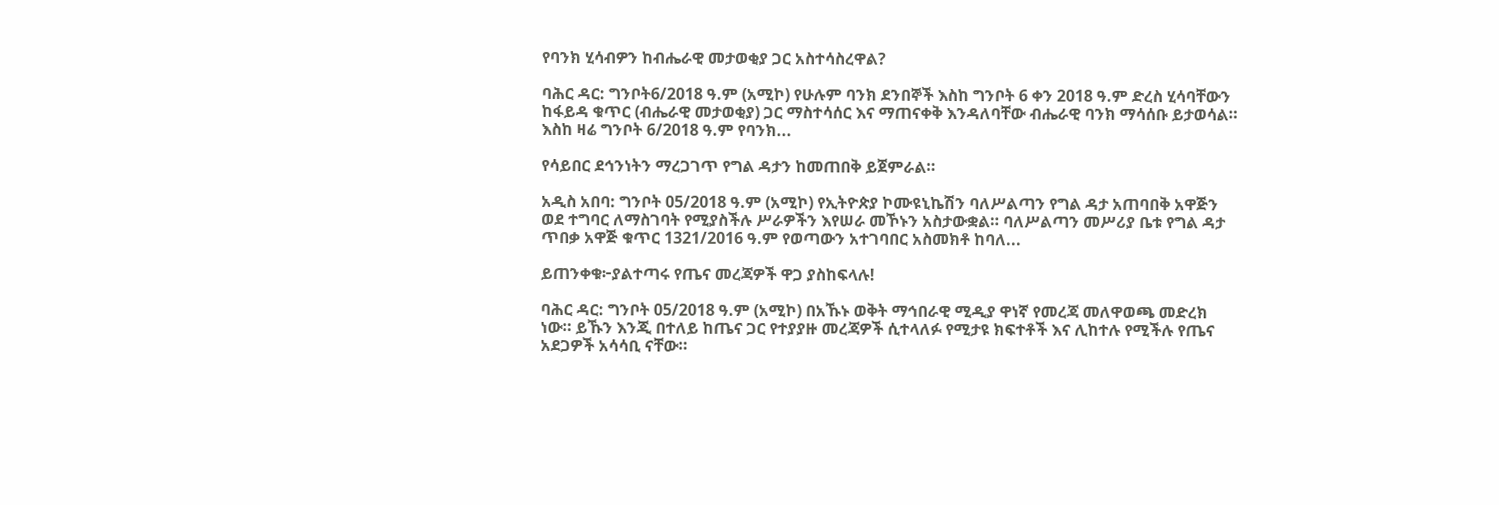የባንክ ሂሳብዎን ከብሔራዊ መታወቂያ ጋር አስተሳስረዋል?

ባሕር ዳር: ግንቦት6/2018 ዓ.ም (አሚኮ) የሁሉም ባንክ ደንበኞች እስከ ግንቦት 6 ቀን 2018 ዓ.ም ድረስ ሂሳባቸውን ከፋይዳ ቁጥር (ብሔራዊ መታወቂያ) ጋር ማስተሳሰር እና ማጠናቀቅ እንዳለባቸው ብሔራዊ ባንክ ማሳሰቡ ይታወሳል። እስከ ዛሬ ግንቦት 6/2018 ዓ.ም የባንክ...

የሳይበር ደኅንነትን ማረጋገጥ የግል ዳታን ከመጠበቅ ይጀምራል።

አዲስ አበባ: ግንቦት 05/2018 ዓ.ም (አሚኮ) የኢትዮጵያ ኮሙዩኒኬሽን ባለሥልጣን የግል ዳታ አጠባበቅ አዋጅን ወደ ተግባር ለማስገባት የሚያስችሉ ሥራዎችን እየሠራ መኾኑን አስታውቋል። ባለሥልጣን መሥሪያ ቤቱ የግል ዳታ ጥበቃ አዋጅ ቁጥር 1321/2016 ዓ.ም የወጣውን አተገባበር አስመክቶ ከባለ...

ይጠንቀቁ፦ያልተጣሩ የጤና መረጃዎች ዋጋ ያስከፍላሉ!

ባሕር ዳር: ግንቦት 05/2018 ዓ.ም (አሚኮ) በአኹኑ ወቅት ማኅበራዊ ሚዲያ ዋነኛ የመረጃ መለዋወጫ መድረክ ነው። ይኹን እንጂ በተለይ ከጤና ጋር የተያያዙ መረጃዎች ሲተላለፉ የሚታዩ ክፍተቶች እና ሊከተሉ የሚችሉ የጤና አደጋዎች አሳሳቢ ናቸው።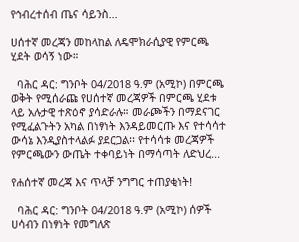የኅብረተሰብ ጤና ሳይንስ...

ሀሰተኛ መረጃን መከላከል ለዴሞክራሲያዊ የምርጫ ሂደት ወሳኝ ነው።

  ባሕር ዳር: ግንቦት 04/2018 ዓ.ም (አሚኮ) በምርጫ ወቅት የሚሰራጩ የሀሰተኛ መረጃዎች በምርጫ ሂደቱ ላይ አሉታዊ ተጽዕኖ ያሳድራሉ። መራጮችን በማደናገር የሚፈልጉትን አካል በነፃነት እንዳይመርጡ እና የተሳሳተ ውሳኔ እንዲያስተላልፉ ያደርጋል፡፡ የተሳሳቱ መረጃዎች የምርጫውን ውጤት ተቀባይነት በማሳጣት ለድህረ...

የሐሰተኛ መረጃ እና ጥላቻ ንግግር ተጠያቂነት!

  ባሕር ዳር: ግንቦት 04/2018 ዓ.ም (አሚኮ) ሰዎች ሀሳብን በነፃነት የመግለጽ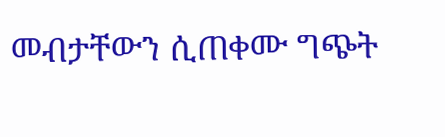መብታቸውን ሲጠቀሙ ግጭት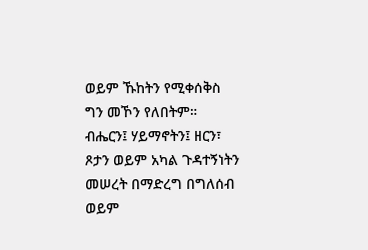ወይም ኹከትን የሚቀሰቅስ ግን መኾን የለበትም። ብሔርን፤ ሃይማኖትን፤ ዘርን፣ ጾታን ወይም አካል ጉዳተኝነትን መሠረት በማድረግ በግለሰብ ወይም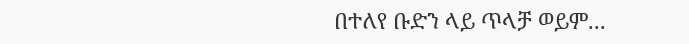በተለየ ቡድን ላይ ጥላቻ ወይም...